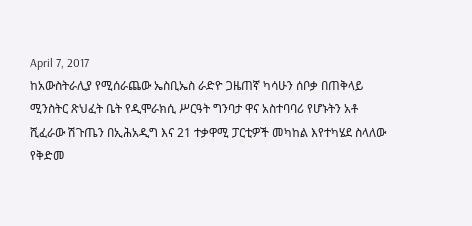April 7, 2017
ከአውስትራሊያ የሚሰራጨው ኤስቢኤስ ራድዮ ጋዜጠኛ ካሳሁን ሰቦቃ በጠቅላይ ሚንስትር ጽህፈት ቤት የዲሞራክሲ ሥርዓት ግንባታ ዋና አስተባባሪ የሆኑትን አቶ ሺፈራው ሽጉጤን በኢሕአዲግ እና 21 ተቃዋሚ ፓርቲዎች መካከል እየተካሄደ ስላለው የቅድመ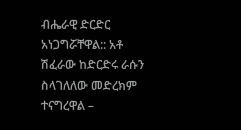ብሔራዊ ድርድር አነጋግሯቸዋል:: አቶ ሽፈራው ከድርድሩ ራሱን ስላገለለው መድረክም ተናግረዋል –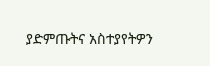ያድምጡትና አስተያየትዎን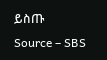ይስጡ
Source – SBS